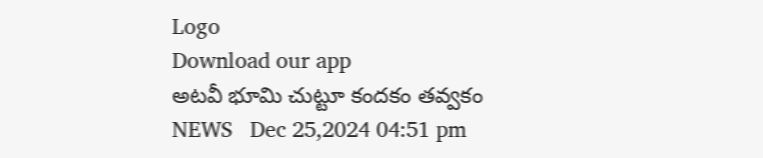Logo
Download our app
అటవీ భూమి చుట్టూ కందకం తవ్వకం
NEWS   Dec 25,2024 04:51 pm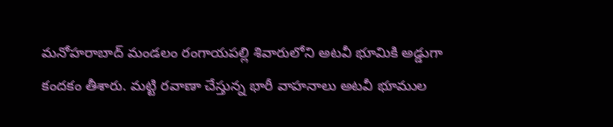మనోహరాబాద్ మండలం రంగాయపల్లి శివారులోని అటవీ భూమికి అడ్డుగా కందకం తీశారు. మట్టి రవాణా చేస్తున్న భారీ వాహనాలు అటవీ భూముల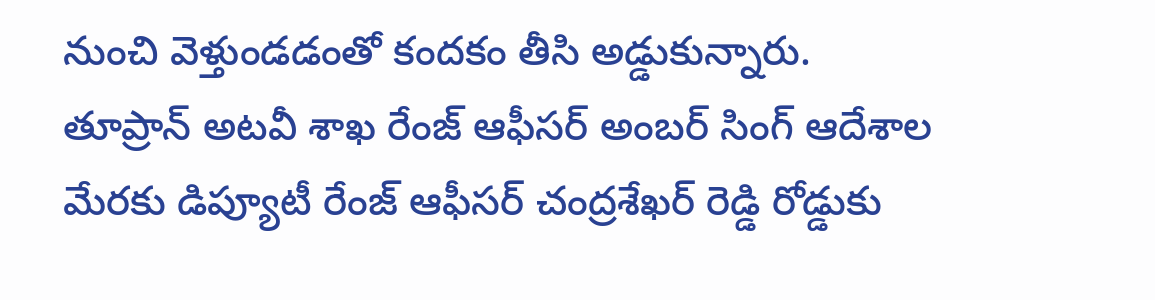నుంచి వెళ్తుండడంతో కందకం తీసి అడ్డుకున్నారు. తూప్రాన్ అటవీ శాఖ రేంజ్ ఆఫీసర్ అంబర్ సింగ్ ఆదేశాల మేరకు డిప్యూటీ రేంజ్ ఆఫీసర్ చంద్రశేఖర్ రెడ్డి రోడ్డుకు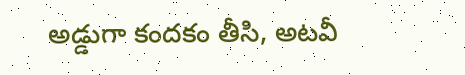అడ్డుగా కందకం తీసి, అటవీ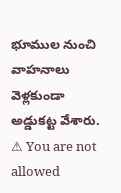భూముల నుంచి వాహనాలు వెళ్లకుండా అడ్డుకట్ట వేశారు.
⚠ You are not allowed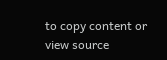to copy content or view source